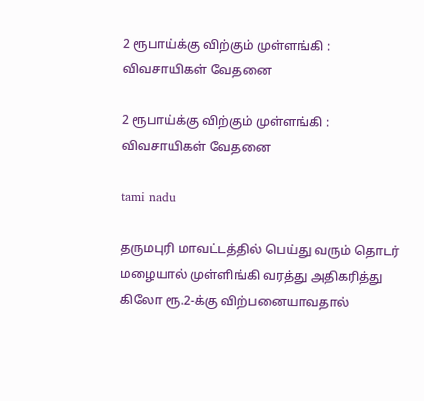2 ரூபாய்க்கு விற்கும் முள்ளங்கி : விவசாயிகள் வேதனை

2 ரூபாய்க்கு விற்கும் முள்ளங்கி : விவசாயிகள் வேதனை

tami nadu

தருமபுரி மாவட்டத்தில் பெய்து வரும் தொடர் மழையால் முள்ளிங்கி வரத்து அதிகரித்து கிலோ ரூ.2-க்கு விற்பனையாவதால்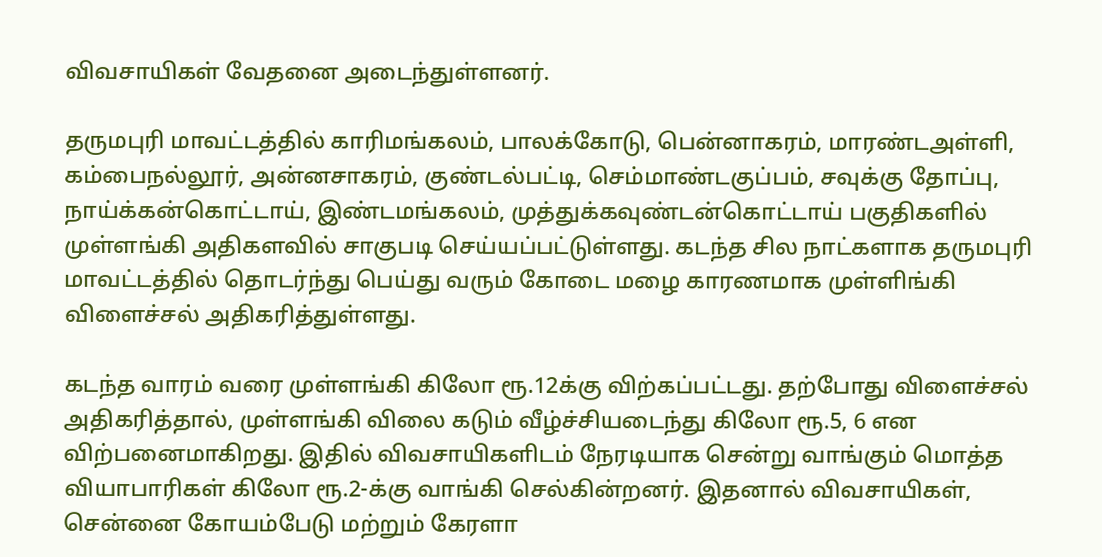விவசாயிகள் வேதனை அடைந்துள்ளனர்.

தருமபுரி மாவட்டத்தில் காரிமங்கலம், பாலக்கோடு, பென்னாகரம், மாரண்டஅள்ளி, கம்பைநல்லூர், அன்னசாகரம், குண்டல்பட்டி, செம்மாண்டகுப்பம், சவுக்கு தோப்பு, நாய்க்கன்கொட்டாய், இண்டமங்கலம், முத்துக்கவுண்டன்கொட்டாய் பகுதிகளில் முள்ளங்கி அதிகளவில் சாகுபடி செய்யப்பட்டுள்ளது. கடந்த சில நாட்களாக தருமபுரி மாவட்டத்தில் தொடர்ந்து பெய்து வரும் கோடை மழை காரணமாக முள்ளிங்கி விளைச்சல் அதிகரித்துள்ளது.

கடந்த வாரம் வரை முள்ளங்கி கிலோ ரூ.12க்கு விற்கப்பட்டது. தற்போது விளைச்சல் அதிகரித்தால், முள்ளங்கி விலை கடும் வீழ்ச்சியடைந்து கிலோ ரூ.5, 6 என விற்பனைமாகிறது. இதில் விவசாயிகளிடம் நேரடியாக சென்று வாங்கும் மொத்த வியாபாரிகள் கிலோ ரூ.2-க்கு வாங்கி செல்கின்றனர். இதனால் விவசாயிகள், சென்னை கோயம்பேடு மற்றும் கேரளா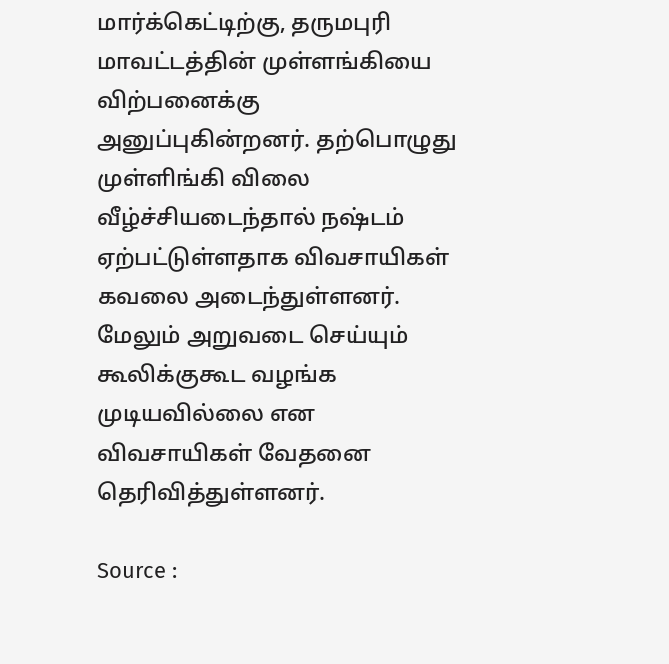மார்க்கெட்டிற்கு, தருமபுரி மாவட்டத்தின் முள்ளங்கியை விற்பனைக்கு அனுப்புகின்றனர். தற்பொழுது முள்ளிங்கி விலை வீழ்ச்சியடைந்தால் நஷ்டம் ஏற்பட்டுள்ளதாக விவசாயிகள் கவலை அடைந்துள்ளனர். மேலும் அறுவடை செய்யும் கூலிக்குகூட வழங்க முடியவில்லை என விவசாயிகள் வேதனை தெரிவித்துள்ளனர்.

Source :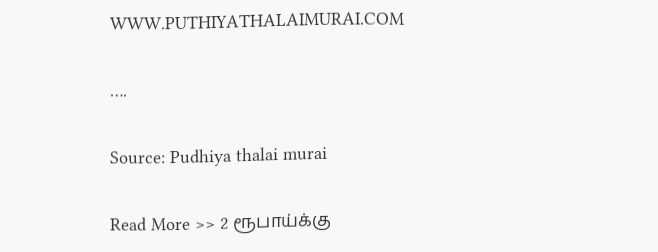WWW.PUTHIYATHALAIMURAI.COM

….

Source: Pudhiya thalai murai

Read More >> 2 ரூபாய்க்கு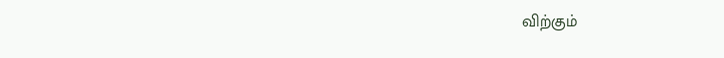விற்கும்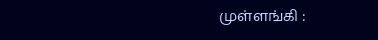முள்ளங்கி :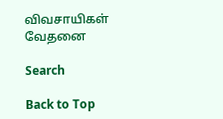விவசாயிகள் வேதனை

Search

Back to Top